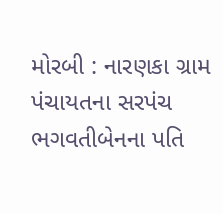મોરબી : નારણકા ગ્રામ પંચાયતના સરપંચ ભગવતીબેનના પતિ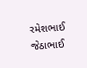રમેશભાઈ જેઠાભાઈ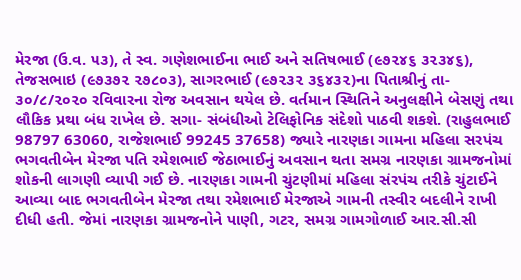મેરજા (ઉ.વ. ૫૩), તે સ્વ. ગણેશભાઈના ભાઈ અને સતિષભાઈ (૯૭૨૪૬ ૩૨૩૪૬), તેજસભાઇ (૯૭૩૭૨ ૨૭૮૦૩), સાગરભાઈ (૯૭૨૩૨ ૩૬૪૩૨)ના પિતાશ્રીનું તા- ૩૦/૮/૨૦૨૦ રવિવારના રોજ અવસાન થયેલ છે. વર્તમાન સ્થિતિને અનુલક્ષીને બેસણું તથા લૌકિક પ્રથા બંધ રાખેલ છે. સગા- સંબંધીઓ ટેલિફોનિક સંદેશો પાઠવી શકશે. (રાહુલભાઈ 98797 63060, રાજેશભાઈ 99245 37658) જ્યારે નારણકા ગામના મહિલા સરપંચ ભગવતીબેન મેરજા પતિ રમેશભાઈ જેઠાભાઈનું અવસાન થતા સમગ્ર નારણકા ગ્રામજનોમાં શોકની લાગણી વ્યાપી ગઈ છે. નારણકા ગામની ચુંટણીમાં મહિલા સંરપંચ તરીકે ચુંટાઈને આવ્યા બાદ ભગવતીબેન મેરજા તથા રમેશભાઈ મેરજાએ ગામની તસ્વીર બદલીને રાખી દીધી હતી. જેમાં નારણકા ગ્રામજનોને પાણી, ગટર, સમગ્ર ગામગોળાઈ આર.સી.સી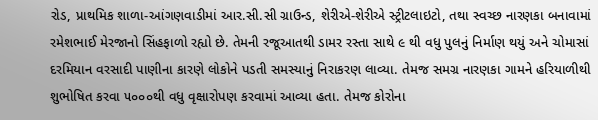રોડ, પ્રાથમિક શાળા-આંગણવાડીમાં આર.સી.સી ગ્રાઉન્ડ, શેરીએ-શેરીએ સ્ટ્રીટલાઇટો, તથા સ્વચ્છ નારણકા બનાવામાં રમેશભાઈ મેરજાનો સિંહફાળો રહ્યો છે. તેમની રજૂઆતથી ડામર રસ્તા સાથે ૯ થી વધુ પુલનું નિર્માણ થયું અને ચોમાસાં દરમિયાન વરસાદી પાણીના કારણે લોકોને પડતી સમસ્યાનું નિરાકરણ લાવ્યા. તેમજ સમગ્ર નારણકા ગામને હરિયાળીથી શુભોષિત કરવા ૫૦૦૦થી વધુ વૃક્ષારોપણ કરવામાં આવ્યા હતા. તેમજ કોરોના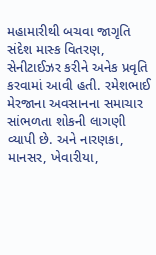મહામારીથી બચવા જાગૃતિ સંદેશ માસ્ક વિતરણ, સેનીટાઈઝર કરીને અનેક પ્રવૃતિ કરવામાં આવી હતી. રમેશભાઈ મેરજાના અવસાનના સમાચાર સાંભળતા શોકની લાગણી વ્યાપી છે. અને નારણકા, માનસર, ખેવારીયા,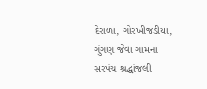દેરાળા, ગોરખીજડીયા, ગુંગણ જેવા ગામના સરપંચ શ્રદ્ધાંજલી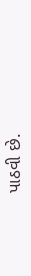પાઠવી છે.